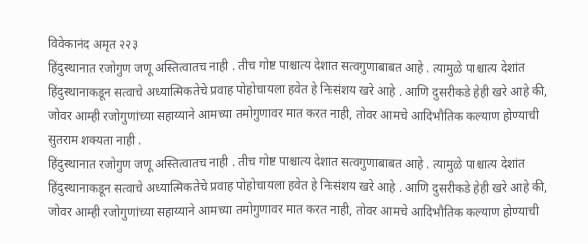विवेकानंद अमृत २२३
हिंदुस्थानात रजोगुण जणू अस्तित्वातच नाही . तीच गोष्ट पाश्चात्य देशात सत्वगुणाबाबत आहे . त्यामुळे पाश्चात्य देशांत हिंदुस्थानाकडून सत्वाचे अध्यात्मिकतेचे प्रवाह पोहोचायला हवेत हे निःसंशय खरे आहे . आणि दुसरीकडे हेही खरे आहे की, जोवर आम्ही रजोगुणांच्या सहाय्याने आमच्या तमोगुणावर मात करत नाही, तोवर आमचे आदिभौतिक कल्याण होण्याची सुतराम शक्यता नाही .
हिंदुस्थानात रजोगुण जणू अस्तित्वातच नाही . तीच गोष्ट पाश्चात्य देशात सत्वगुणाबाबत आहे . त्यामुळे पाश्चात्य देशांत हिंदुस्थानाकडून सत्वाचे अध्यात्मिकतेचे प्रवाह पोहोचायला हवेत हे निःसंशय खरे आहे . आणि दुसरीकडे हेही खरे आहे की, जोवर आम्ही रजोगुणांच्या सहाय्याने आमच्या तमोगुणावर मात करत नाही, तोवर आमचे आदिभौतिक कल्याण होण्याची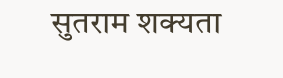सुतराम शक्यता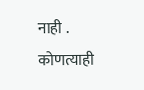नाही .
कोणत्याही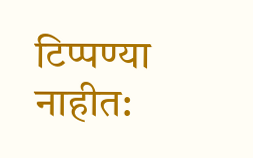टिप्पण्या नाहीत: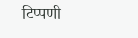टिप्पणी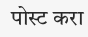पोस्ट करा